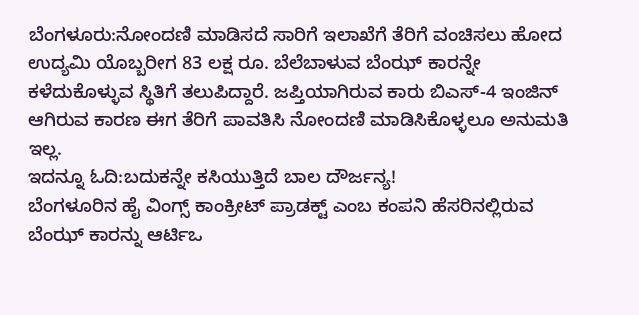ಬೆಂಗಳೂರು:ನೋಂದಣಿ ಮಾಡಿಸದೆ ಸಾರಿಗೆ ಇಲಾಖೆಗೆ ತೆರಿಗೆ ವಂಚಿಸಲು ಹೋದ ಉದ್ಯಮಿ ಯೊಬ್ಬರೀಗ 83 ಲಕ್ಷ ರೂ. ಬೆಲೆಬಾಳುವ ಬೆಂಝ್ ಕಾರನ್ನೇ ಕಳೆದುಕೊಳ್ಳುವ ಸ್ಥಿತಿಗೆ ತಲುಪಿದ್ದಾರೆ. ಜಪ್ತಿಯಾಗಿರುವ ಕಾರು ಬಿಎಸ್-4 ಇಂಜಿನ್ ಆಗಿರುವ ಕಾರಣ ಈಗ ತೆರಿಗೆ ಪಾವತಿಸಿ ನೋಂದಣಿ ಮಾಡಿಸಿಕೊಳ್ಳಲೂ ಅನುಮತಿ ಇಲ್ಲ.
ಇದನ್ನೂ ಓದಿ:ಬದುಕನ್ನೇ ಕಸಿಯುತ್ತಿದೆ ಬಾಲ ದೌರ್ಜನ್ಯ!
ಬೆಂಗಳೂರಿನ ಹೈ ವಿಂಗ್ಸ್ ಕಾಂಕ್ರೀಟ್ ಪ್ರಾಡಕ್ಟ್ ಎಂಬ ಕಂಪನಿ ಹೆಸರಿನಲ್ಲಿರುವ ಬೆಂಝ್ ಕಾರನ್ನು ಆರ್ಟಿಒ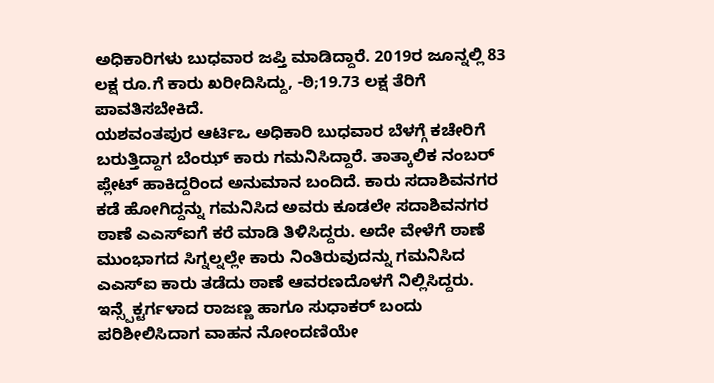ಅಧಿಕಾರಿಗಳು ಬುಧವಾರ ಜಪ್ತಿ ಮಾಡಿದ್ದಾರೆ. 2019ರ ಜೂನ್ನಲ್ಲಿ 83 ಲಕ್ಷ ರೂ.ಗೆ ಕಾರು ಖರೀದಿಸಿದ್ದು, -ಠಿ;19.73 ಲಕ್ಷ ತೆರಿಗೆ ಪಾವತಿಸಬೇಕಿದೆ.
ಯಶವಂತಪುರ ಆರ್ಟಿಒ ಅಧಿಕಾರಿ ಬುಧವಾರ ಬೆಳಗ್ಗೆ ಕಚೇರಿಗೆ ಬರುತ್ತಿದ್ದಾಗ ಬೆಂಝ್ ಕಾರು ಗಮನಿಸಿದ್ದಾರೆ. ತಾತ್ಕಾಲಿಕ ನಂಬರ್ ಪ್ಲೇಟ್ ಹಾಕಿದ್ದರಿಂದ ಅನುಮಾನ ಬಂದಿದೆ. ಕಾರು ಸದಾಶಿವನಗರ ಕಡೆ ಹೋಗಿದ್ದನ್ನು ಗಮನಿಸಿದ ಅವರು ಕೂಡಲೇ ಸದಾಶಿವನಗರ ಠಾಣೆ ಎಎಸ್ಐಗೆ ಕರೆ ಮಾಡಿ ತಿಳಿಸಿದ್ದರು. ಅದೇ ವೇಳೆಗೆ ಠಾಣೆ ಮುಂಭಾಗದ ಸಿಗ್ನಲ್ನಲ್ಲೇ ಕಾರು ನಿಂತಿರುವುದನ್ನು ಗಮನಿಸಿದ ಎಎಸ್ಐ ಕಾರು ತಡೆದು ಠಾಣೆ ಆವರಣದೊಳಗೆ ನಿಲ್ಲಿಸಿದ್ದರು.
ಇನ್ಸ್ಪೆಕ್ಟರ್ಗಳಾದ ರಾಜಣ್ಣ ಹಾಗೂ ಸುಧಾಕರ್ ಬಂದು ಪರಿಶೀಲಿಸಿದಾಗ ವಾಹನ ನೋಂದಣಿಯೇ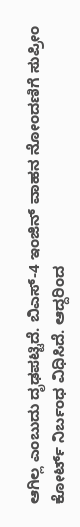ಆಗಿಲ್ಲ ಎಂಬುದು ದೃಢಪಟ್ಟಿದೆ. ಬಿಎಸ್-4 ಇಂಜಿನ್ ವಾಹನ ನೋಂದಣಿಗೆ ಸುಪ್ರೀಂ ಕೋರ್ಟ್ ನಿರ್ಬಂಧ ವಿಧಿಸಿದೆ. ಆದ್ದರಿಂದ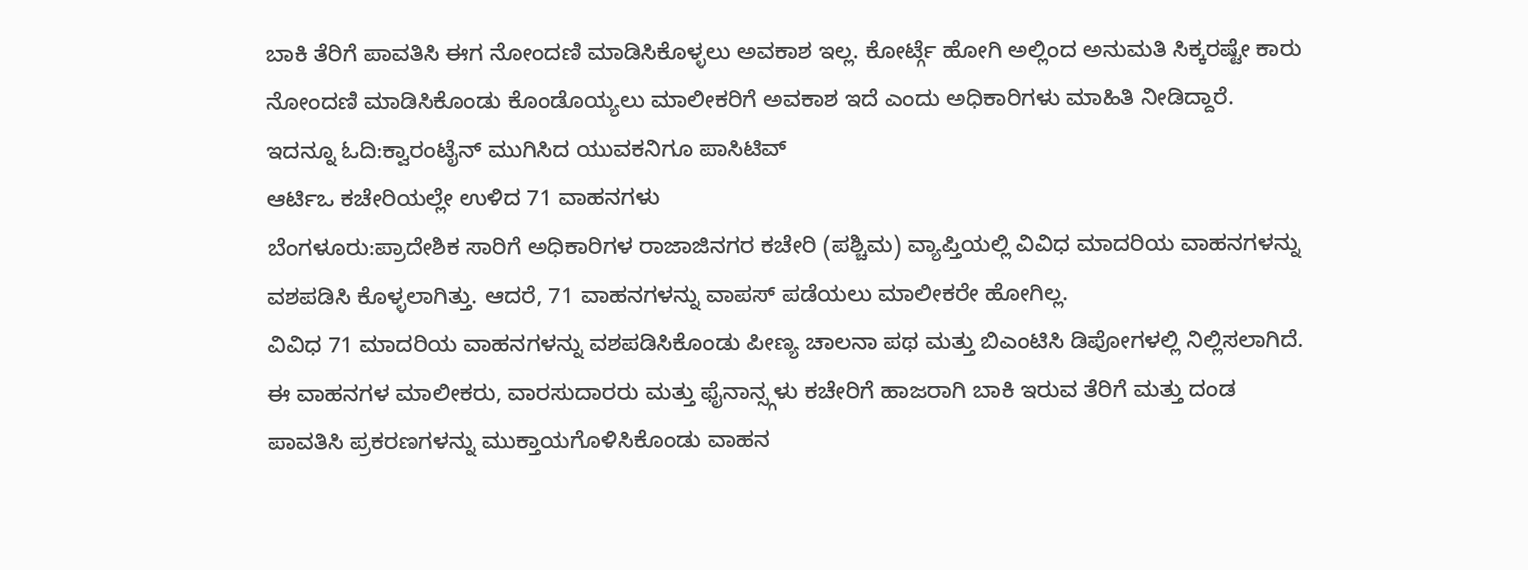ಬಾಕಿ ತೆರಿಗೆ ಪಾವತಿಸಿ ಈಗ ನೋಂದಣಿ ಮಾಡಿಸಿಕೊಳ್ಳಲು ಅವಕಾಶ ಇಲ್ಲ. ಕೋರ್ಟ್ಗೆ ಹೋಗಿ ಅಲ್ಲಿಂದ ಅನುಮತಿ ಸಿಕ್ಕರಷ್ಟೇ ಕಾರು ನೋಂದಣಿ ಮಾಡಿಸಿಕೊಂಡು ಕೊಂಡೊಯ್ಯಲು ಮಾಲೀಕರಿಗೆ ಅವಕಾಶ ಇದೆ ಎಂದು ಅಧಿಕಾರಿಗಳು ಮಾಹಿತಿ ನೀಡಿದ್ದಾರೆ.
ಇದನ್ನೂ ಓದಿ:ಕ್ವಾರಂಟೈನ್ ಮುಗಿಸಿದ ಯುವಕನಿಗೂ ಪಾಸಿಟಿವ್
ಆರ್ಟಿಒ ಕಚೇರಿಯಲ್ಲೇ ಉಳಿದ 71 ವಾಹನಗಳು
ಬೆಂಗಳೂರು:ಪ್ರಾದೇಶಿಕ ಸಾರಿಗೆ ಅಧಿಕಾರಿಗಳ ರಾಜಾಜಿನಗರ ಕಚೇರಿ (ಪಶ್ಚಿಮ) ವ್ಯಾಪ್ತಿಯಲ್ಲಿ ವಿವಿಧ ಮಾದರಿಯ ವಾಹನಗಳನ್ನು ವಶಪಡಿಸಿ ಕೊಳ್ಳಲಾಗಿತ್ತು. ಆದರೆ, 71 ವಾಹನಗಳನ್ನು ವಾಪಸ್ ಪಡೆಯಲು ಮಾಲೀಕರೇ ಹೋಗಿಲ್ಲ.
ವಿವಿಧ 71 ಮಾದರಿಯ ವಾಹನಗಳನ್ನು ವಶಪಡಿಸಿಕೊಂಡು ಪೀಣ್ಯ ಚಾಲನಾ ಪಥ ಮತ್ತು ಬಿಎಂಟಿಸಿ ಡಿಪೋಗಳಲ್ಲಿ ನಿಲ್ಲಿಸಲಾಗಿದೆ.
ಈ ವಾಹನಗಳ ಮಾಲೀಕರು, ವಾರಸುದಾರರು ಮತ್ತು ಫೈನಾನ್ಸ್ಗಳು ಕಚೇರಿಗೆ ಹಾಜರಾಗಿ ಬಾಕಿ ಇರುವ ತೆರಿಗೆ ಮತ್ತು ದಂಡ ಪಾವತಿಸಿ ಪ್ರಕರಣಗಳನ್ನು ಮುಕ್ತಾಯಗೊಳಿಸಿಕೊಂಡು ವಾಹನ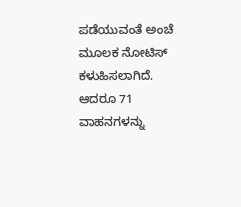ಪಡೆಯುವಂತೆ ಅಂಚೆ ಮೂಲಕ ನೋಟಿಸ್ ಕಳುಹಿಸಲಾಗಿದೆ. ಆದರೂ 71 ವಾಹನಗಳನ್ನು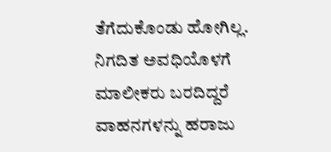ತೆಗೆದುಕೊಂಡು ಹೋಗಿಲ್ಲ. ನಿಗದಿತ ಅವಧಿಯೊಳಗೆ ಮಾಲೀಕರು ಬರದಿದ್ದರೆ ವಾಹನಗಳನ್ನು ಹರಾಜು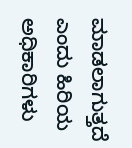ಮಾಡಲಾಗುತ್ತದೆ ಎಂದು ಹಿರಿಯ ಅಧಿಕಾರಿಗಳು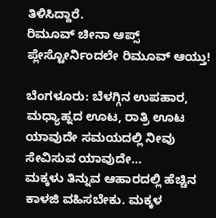ತಿಳಿಸಿದ್ದಾರೆ.
ರಿಮೂವ್ ಚೀನಾ ಆಪ್ಸ್ ಪ್ಲೇಸ್ಟೋರ್ನಿಂದಲೇ ರಿಮೂವ್ ಆಯ್ತು!

ಬೆಂಗಳೂರು: ಬೆಳಗ್ಗಿನ ಉಪಹಾರ, ಮಧ್ಯಾಹ್ನದ ಊಟ, ರಾತ್ರಿ ಊಟ ಯಾವುದೇ ಸಮಯದಲ್ಲಿ ನೀವು ಸೇವಿಸುವ ಯಾವುದೇ…
ಮಕ್ಕಳು ತಿನ್ನುವ ಆಹಾರದಲ್ಲಿ ಹೆಚ್ಚಿನ ಕಾಳಜಿ ವಹಿಸಬೇಕು. ಮಕ್ಕಳ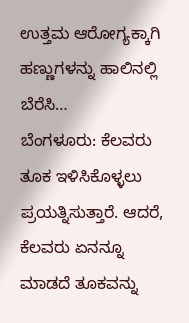ಉತ್ತಮ ಆರೋಗ್ಯಕ್ಕಾಗಿ ಹಣ್ಣುಗಳನ್ನು ಹಾಲಿನಲ್ಲಿ ಬೆರೆಸಿ…
ಬೆಂಗಳೂರು: ಕೆಲವರು ತೂಕ ಇಳಿಸಿಕೊಳ್ಳಲು ಪ್ರಯತ್ನಿಸುತ್ತಾರೆ. ಆದರೆ, ಕೆಲವರು ಏನನ್ನೂ ಮಾಡದೆ ತೂಕವನ್ನು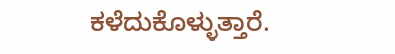ಕಳೆದುಕೊಳ್ಳುತ್ತಾರೆ.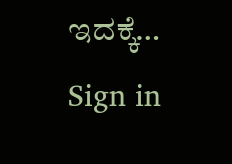ಇದಕ್ಕೆ…
Sign in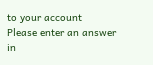to your account
Please enter an answer in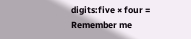digits:five × four =
Remember me